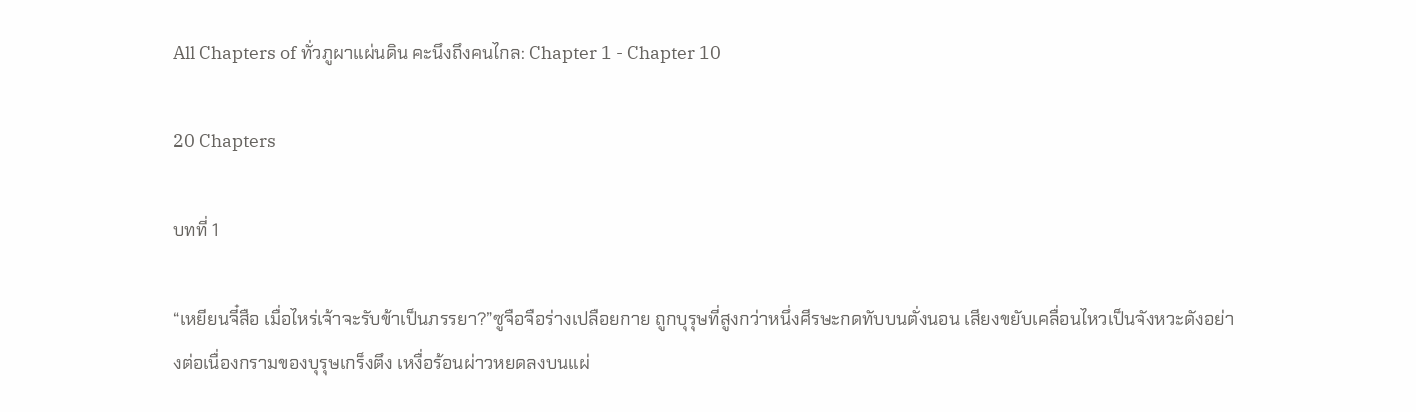All Chapters of ทั่วภูผาแผ่นดิน คะนึงถึงคนไกล: Chapter 1 - Chapter 10

20 Chapters

บทที่ 1

“เหยียนจี๋สือ เมื่อไหร่เจ้าจะรับข้าเป็นภรรยา?”ซูจือจือร่างเปลือยกาย ถูกบุรุษที่สูงกว่าหนึ่งศีรษะกดทับบนตั่งนอน เสียงขยับเคลื่อนไหวเป็นจังหวะดังอย่างต่อเนื่องกรามของบุรุษเกร็งตึง เหงื่อร้อนผ่าวหยดลงบนแผ่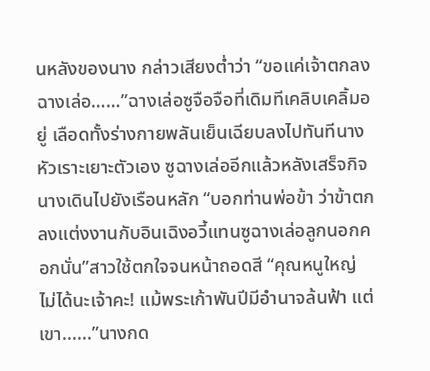นหลังของนาง กล่าวเสียงต่ำว่า “ขอแค่เจ้าตกลง ฉางเล่อ……”ฉางเล่อซูจือจือที่เดิมทีเคลิบเคลิ้มอยู่ เลือดทั้งร่างกายพลันเย็นเฉียบลงไปทันทีนางหัวเราะเยาะตัวเอง ซูฉางเล่ออีกแล้วหลังเสร็จกิจนางเดินไปยังเรือนหลัก “บอกท่านพ่อข้า ว่าข้าตกลงแต่งงานกับอินเฉิงอวี้แทนซูฉางเล่อลูกนอกคอกนั่น”สาวใช้ตกใจจนหน้าถอดสี “คุณหนูใหญ่ ไม่ได้นะเจ้าคะ! แม้พระเก้าพันปีมีอำนาจล้นฟ้า แต่เขา......”นางกด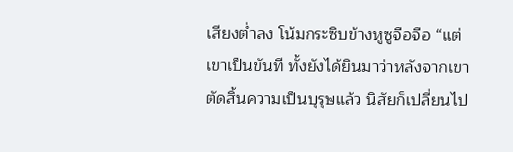เสียงต่ำลง โน้มกระซิบข้างหูซูจือจือ “แต่เขาเป็นขันที ทั้งยังได้ยินมาว่าหลังจากเขาตัดสิ้นความเป็นบุรุษแล้ว นิสัยก็เปลี่ยนไป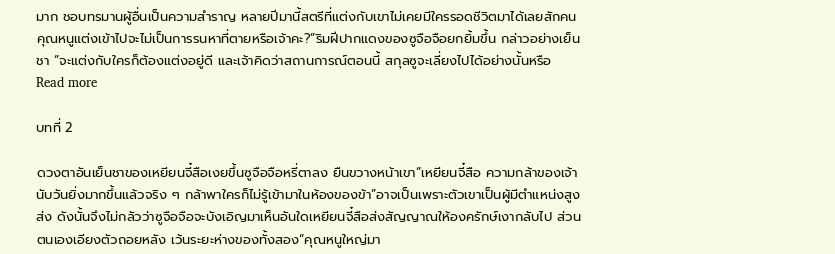มาก ชอบทรมานผู้อื่นเป็นความสำราญ หลายปีมานี้สตรีที่แต่งกับเขาไม่เคยมีใครรอดชีวิตมาได้เลยสักคน คุณหนูแต่งเข้าไปจะไม่เป็นการรนหาที่ตายหรือเจ้าคะ?”ริมฝีปากแดงของซูจือจือยกยิ้มขึ้น กล่าวอย่างเย็นชา “จะแต่งกับใครก็ต้องแต่งอยู่ดี และเจ้าคิดว่าสถานการณ์ตอนนี้ สกุลซูจะเลี่ยงไปได้อย่างนั้นหรือ
Read more

บทที่ 2

ดวงตาอันเย็นชาของเหยียนจี๋สือเงยขึ้นซูจือจือหรี่ตาลง ยืนขวางหน้าเขา“เหยียนจี๋สือ ความกล้าของเจ้านับวันยิ่งมากขึ้นแล้วจริง ๆ กล้าพาใครก็ไม่รู้เข้ามาในห้องของข้า”อาจเป็นเพราะตัวเขาเป็นผู้มีตำแหน่งสูงส่ง ดังนั้นจึงไม่กลัวว่าซูจือจือจะบังเอิญมาเห็นอันใดเหยียนจี๋สือส่งสัญญาณให้องครักษ์เงากลับไป ส่วนตนเองเอียงตัวถอยหลัง เว้นระยะห่างของทั้งสอง“คุณหนูใหญ่มา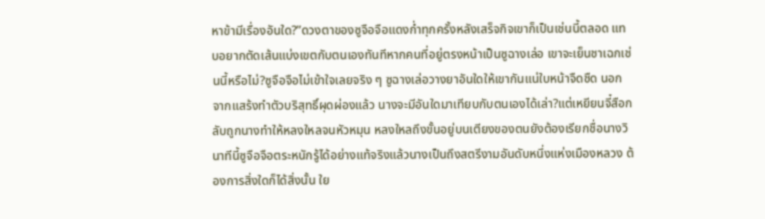หาข้ามีเรื่องอันใด?”ดวงตาของซูจือจือแดงก่ำทุกครั้งหลังเสร็จกิจเขาก็เป็นเช่นนี้ตลอด แทบอยากตัดเส้นแบ่งเขตกับตนเองทันทีหากคนที่อยู่ตรงหน้าเป็นซูฉางเล่อ เขาจะเย็นชาเฉกเช่นนี้หรือไม่?ซูจือจือไม่เข้าใจเลยจริง ๆ ซูฉางเล่อวางยาอันใดให้เขากันแน่ใบหน้าจืดชืด นอกจากแสร้งทำตัวบริสุทธิ์ผุดผ่องแล้ว นางจะมีอันใดมาเทียบกับตนเองได้เล่า?แต่เหยียนจี๋สือกลับถูกนางทำให้หลงใหลจนหัวหมุน หลงใหลถึงขั้นอยู่บนเตียงของตนยังต้องเรียกชื่อนางวินาทีนี้ซูจือจือตระหนักรู้ได้อย่างแท้จริงแล้วนางเป็นถึงสตรีงามอันดับหนึ่งแห่งเมืองหลวง ต้องการสิ่งใดก็ได้สิ่งนั้น ใย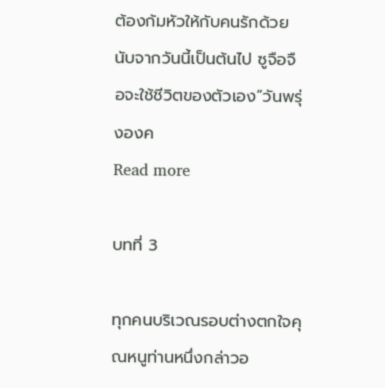ต้องก้มหัวให้กับคนรักด้วยนับจากวันนี้เป็นต้นไป ซูจือจือจะใช้ชีวิตของตัวเอง“วันพรุ่งองค
Read more

บทที่ 3

ทุกคนบริเวณรอบต่างตกใจคุณหนูท่านหนึ่งกล่าวอ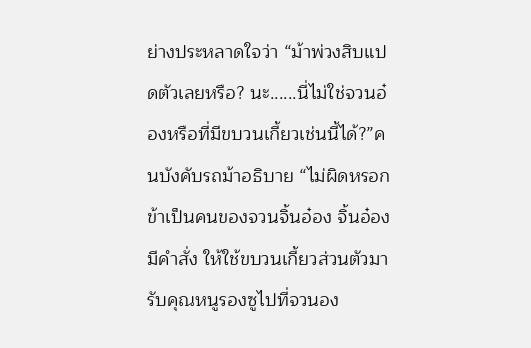ย่างประหลาดใจว่า “ม้าพ่วงสิบแปดตัวเลยหรือ? นะ......นี่ไม่ใช่จวนอ๋องหรือที่มีขบวนเกี้ยวเช่นนี้ได้?”คนบังคับรถม้าอธิบาย “ไม่ผิดหรอก ข้าเป็นคนของจวนจิ้นอ๋อง จิ้นอ๋องมีคำสั่ง ให้ใช้ขบวนเกี้ยวส่วนตัวมารับคุณหนูรองซูไปที่จวนอง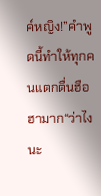ค์หญิง!”คำพูดนี้ทำให้ทุกคนแตกตื่นฮือฮามาก“ว่าไงนะ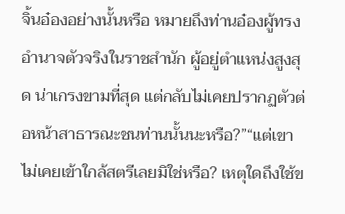จิ้นอ๋องอย่างนั้นหรือ หมายถึงท่านอ๋องผู้ทรงอำนาจตัวจริงในราชสำนัก ผู้อยู่ตำแหน่งสูงสุด น่าเกรงขามที่สุด แต่กลับไม่เคยปรากฏตัวต่อหน้าสาธารณะชนท่านนั้นนะหรือ?”“แต่เขาไม่เคยเข้าใกล้สตรีเลยมิใช่หรือ? เหตุใดถึงใช้ข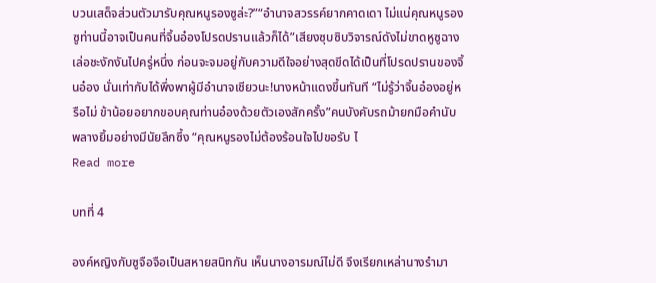บวนเสด็จส่วนตัวมารับคุณหนูรองซูล่ะ?”“อำนาจสวรรค์ยากคาดเดา ไม่แน่คุณหนูรองซูท่านนี้อาจเป็นคนที่จิ้นอ๋องโปรดปรานแล้วก็ได้”เสียงซุบซิบวิจารณ์ดังไม่ขาดหูซูฉางเล่อชะงักงันไปครู่หนึ่ง ก่อนจะจมอยู่กับความดีใจอย่างสุดขีดได้เป็นที่โปรดปรานของจิ้นอ๋อง นั่นเท่ากับได้พึ่งพาผู้มีอำนาจเชียวนะ!นางหน้าแดงขึ้นทันที “ไม่รู้ว่าจิ้นอ๋องอยู่หรือไม่ ข้าน้อยอยากขอบคุณท่านอ๋องด้วยตัวเองสักครั้ง”คนบังคับรถม้ายกมือคำนับพลางยิ้มอย่างมีนัยลึกซึ้ง “คุณหนูรองไม่ต้องร้อนใจไปขอรับ ไ
Read more

บทที่ 4

องค์หญิงกับซูจือจือเป็นสหายสนิทกัน เห็นนางอารมณ์ไม่ดี จึงเรียกเหล่านางรำมา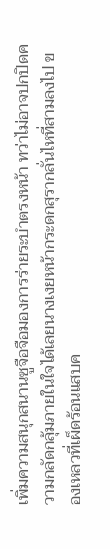เพิ่มความสนุกสนานซูจือจือมองการร่ายระบำตรงหน้า ทว่าไม่อาจปกปิดความกลัดกลุ้มภายในใจได้เลยนางเงยหน้ากระดกสุรากลั่นไหที่สามลงไป ของเหลวที่เผ็ดร้อนแสบค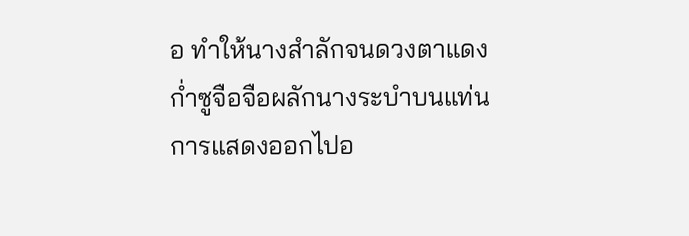อ ทำให้นางสำลักจนดวงตาแดงก่ำซูจือจือผลักนางระบำบนแท่นการแสดงออกไปอ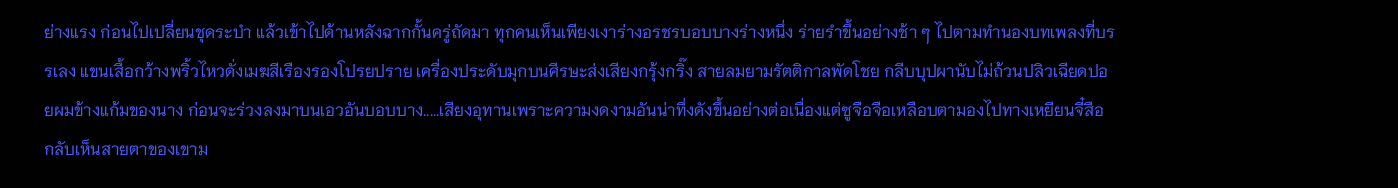ย่างแรง ก่อนไปเปลี่ยนชุดระบำ แล้วเข้าไปด้านหลังฉากกั้นครู่ถัดมา ทุกคนเห็นเพียงเงาร่างอรชรบอบบางร่างหนึ่ง ร่ายรำขึ้นอย่างช้า ๆ ไปตามทำนองบทเพลงที่บรรเลง แขนเสื้อกว้างพริ้วไหวดั่งเมฆสีเรืองรองโปรยปราย เครื่องประดับมุกบนศีรษะส่งเสียงกรุ้งกริ๊ง สายลมยามรัตติกาลพัดโชย กลีบบุปผานับไม่ถ้วนปลิวเฉียดปอยผมข้างแก้มของนาง ก่อนจะร่วงลงมาบนเอวอันบอบบาง.....เสียงอุทานเพราะความงดงามอันน่าทึ่งดังขึ้นอย่างต่อเนื่องแต่ซูจือจือเหลือบตามองไปทางเหยียนจี๋สือ กลับเห็นสายตาของเขาม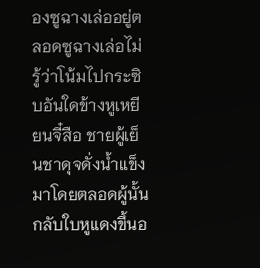องซูฉางเล่ออยู่ตลอดซูฉางเล่อไม่รู้ว่าโน้มไปกระซิบอันใดข้างหูเหยียนจี๋สือ ชายผู้เย็นชาดุจดั่งน้ำแข็งมาโดยตลอดผู้นั้น กลับใบหูแดงขึ้นอ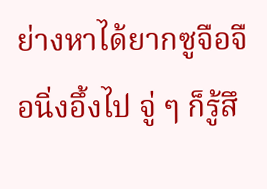ย่างหาได้ยากซูจือจือนิ่งอึ้งไป จู่ ๆ ก็รู้สึ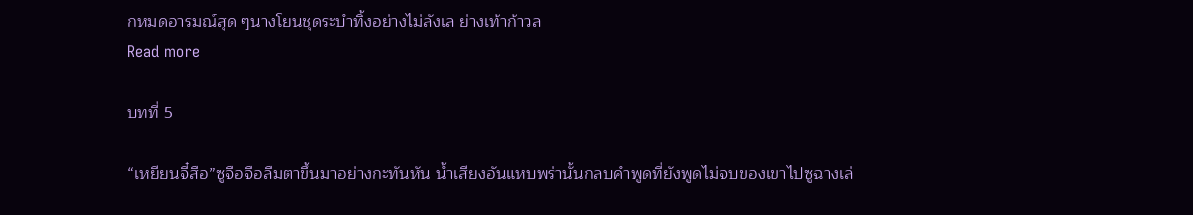กหมดอารมณ์สุด ๆนางโยนชุดระบำทิ้งอย่างไม่ลังเล ย่างเท้าก้าวล
Read more

บทที่ 5

“เหยียนจี๋สือ”ซูจือจือลืมตาขึ้นมาอย่างกะทันหัน น้ำเสียงอันแหบพร่านั้นกลบคำพูดที่ยังพูดไม่จบของเขาไปซูฉางเล่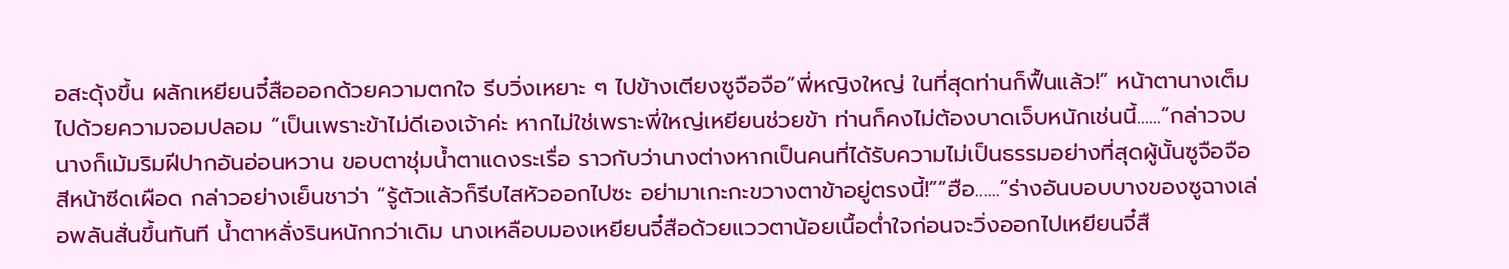อสะดุ้งขึ้น ผลักเหยียนจี๋สือออกด้วยความตกใจ รีบวิ่งเหยาะ ๆ ไปข้างเตียงซูจือจือ“พี่หญิงใหญ่ ในที่สุดท่านก็ฟื้นแล้ว!” หน้าตานางเต็มไปด้วยความจอมปลอม “เป็นเพราะข้าไม่ดีเองเจ้าค่ะ หากไม่ใช่เพราะพี่ใหญ่เหยียนช่วยข้า ท่านก็คงไม่ต้องบาดเจ็บหนักเช่นนี้......”กล่าวจบนางก็เม้มริมฝีปากอันอ่อนหวาน ขอบตาชุ่มน้ำตาแดงระเรื่อ ราวกับว่านางต่างหากเป็นคนที่ได้รับความไม่เป็นธรรมอย่างที่สุดผู้นั้นซูจือจือสีหน้าซีดเผือด กล่าวอย่างเย็นชาว่า “รู้ตัวแล้วก็รีบไสหัวออกไปซะ อย่ามาเกะกะขวางตาข้าอยู่ตรงนี้!”“ฮือ......”ร่างอันบอบบางของซูฉางเล่อพลันสั่นขึ้นทันที น้ำตาหลั่งรินหนักกว่าเดิม นางเหลือบมองเหยียนจี๋สือด้วยแววตาน้อยเนื้อต่ำใจก่อนจะวิ่งออกไปเหยียนจี๋สื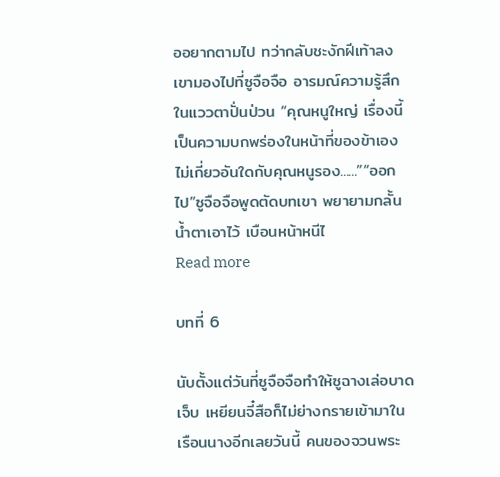ออยากตามไป ทว่ากลับชะงักฝีเท้าลงเขามองไปที่ซูจือจือ อารมณ์ความรู้สึกในแววตาปั่นป่วน “คุณหนูใหญ่ เรื่องนี้เป็นความบกพร่องในหน้าที่ของข้าเอง ไม่เกี่ยวอันใดกับคุณหนูรอง......”“ออกไป”ซูจือจือพูดตัดบทเขา พยายามกลั้นน้ำตาเอาไว้ เบือนหน้าหนีไ
Read more

บทที่ 6

นับตั้งแต่วันที่ซูจือจือทำให้ซูฉางเล่อบาดเจ็บ เหยียนจี๋สือก็ไม่ย่างกรายเข้ามาในเรือนนางอีกเลยวันนี้ คนของจวนพระ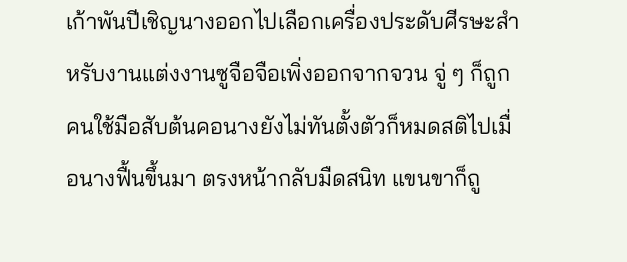เก้าพันปีเชิญนางออกไปเลือกเครื่องประดับศีรษะสำหรับงานแต่งงานซูจือจือเพิ่งออกจากจวน จู่ ๆ ก็ถูกคนใช้มือสับต้นคอนางยังไม่ทันตั้งตัวก็หมดสติไปเมื่อนางฟื้นขึ้นมา ตรงหน้ากลับมืดสนิท แขนขาก็ถู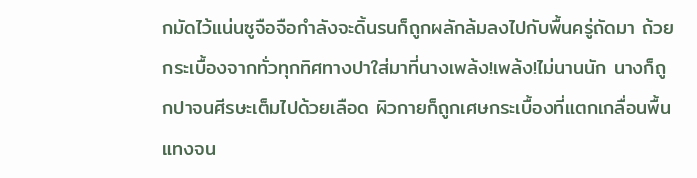กมัดไว้แน่นซูจือจือกำลังจะดิ้นรนก็ถูกผลักล้มลงไปกับพื้นครู่ถัดมา ถ้วยกระเบื้องจากทั่วทุกทิศทางปาใส่มาที่นางเพล้ง!เพล้ง!ไม่นานนัก นางก็ถูกปาจนศีรษะเต็มไปด้วยเลือด ผิวกายก็ถูกเศษกระเบื้องที่แตกเกลื่อนพื้นแทงจน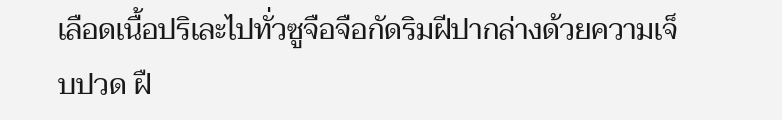เลือดเนื้อปริเละไปทั่วซูจือจือกัดริมฝีปากล่างด้วยความเจ็บปวด ฝื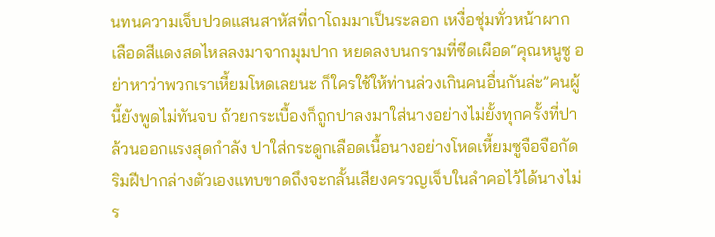นทนความเจ็บปวดแสนสาหัสที่ถาโถมมาเป็นระลอก เหงื่อชุ่มทั่วหน้าผาก เลือดสีแดงสดไหลลงมาจากมุมปาก หยดลงบนกรามที่ซีดเผือด“คุณหนูซู อย่าหาว่าพวกเราเหี้ยมโหดเลยนะ ก็ใครใช้ให้ท่านล่วงเกินคนอื่นกันล่ะ”คนผู้นี้ยังพูดไม่ทันจบ ถ้วยกระเบื้องก็ถูกปาลงมาใส่นางอย่างไม่ยั้งทุกครั้งที่ปาล้วนออกแรงสุดกำลัง ปาใส่กระดูกเลือดเนื้อนางอย่างโหดเหี้ยมซูจือจือกัดริมฝีปากล่างตัวเองแทบขาดถึงจะกลั้นเสียงครวญเจ็บในลำคอไว้ได้นางไม่ร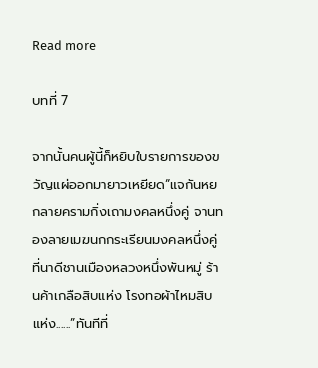Read more

บทที่ 7

จากนั้นคนผู้นี้ก็หยิบใบรายการของขวัญแผ่ออกมายาวเหยียด“แจกันหยกลายครามกิ่งเถามงคลหนึ่งคู่ จานทองลายเมฆนกกระเรียนมงคลหนึ่งคู่ ที่นาดีชานเมืองหลวงหนึ่งพันหมู่ ร้านค้าเกลือสิบแห่ง โรงทอผ้าไหมสิบแห่ง......”ทันทีที่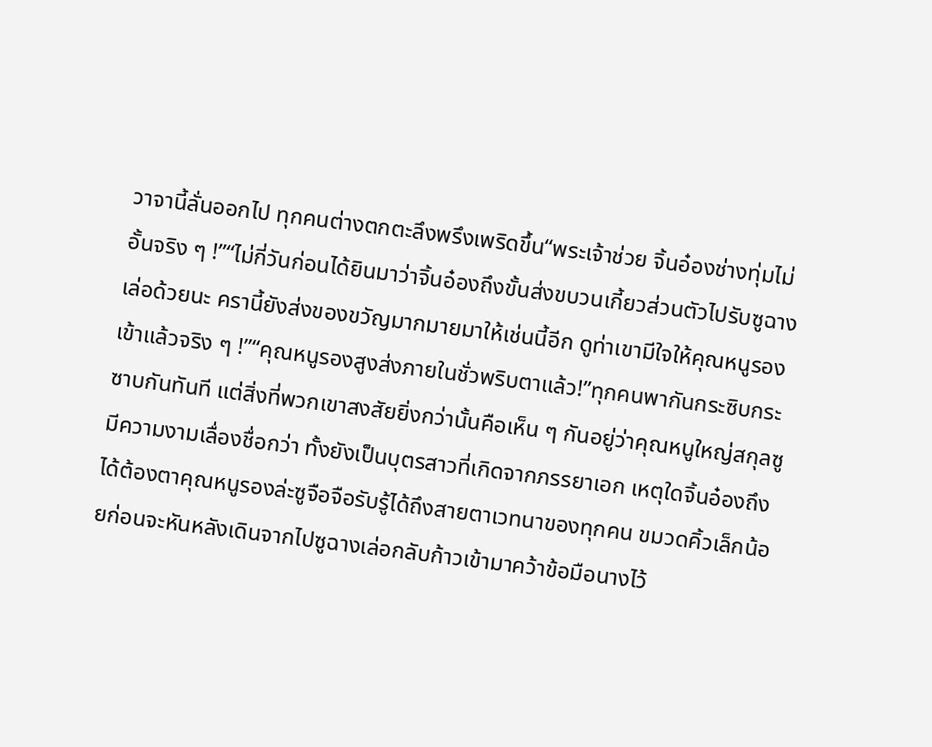วาจานี้ลั่นออกไป ทุกคนต่างตกตะลึงพรึงเพริดขึ้น“พระเจ้าช่วย จิ้นอ๋องช่างทุ่มไม่อั้นจริง ๆ !”“ไม่กี่วันก่อนได้ยินมาว่าจิ้นอ๋องถึงขั้นส่งขบวนเกี้ยวส่วนตัวไปรับซูฉางเล่อด้วยนะ ครานี้ยังส่งของขวัญมากมายมาให้เช่นนี้อีก ดูท่าเขามีใจให้คุณหนูรองเข้าแล้วจริง ๆ !”“คุณหนูรองสูงส่งภายในชั่วพริบตาแล้ว!”ทุกคนพากันกระซิบกระซาบกันทันที แต่สิ่งที่พวกเขาสงสัยยิ่งกว่านั้นคือเห็น ๆ กันอยู่ว่าคุณหนูใหญ่สกุลซูมีความงามเลื่องชื่อกว่า ทั้งยังเป็นบุตรสาวที่เกิดจากภรรยาเอก เหตุใดจิ้นอ๋องถึงได้ต้องตาคุณหนูรองล่ะซูจือจือรับรู้ได้ถึงสายตาเวทนาของทุกคน ขมวดคิ้วเล็กน้อยก่อนจะหันหลังเดินจากไปซูฉางเล่อกลับก้าวเข้ามาคว้าข้อมือนางไว้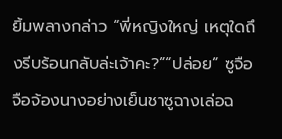ยิ้มพลางกล่าว “พี่หญิงใหญ่ เหตุใดถึงรีบร้อนกลับล่ะเจ้าคะ?”“ปล่อย” ซูจือจือจ้องนางอย่างเย็นชาซูฉางเล่อฉ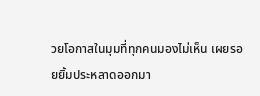วยโอกาสในมุมที่ทุกคนมองไม่เห็น เผยรอยยิ้มประหลาดออกมา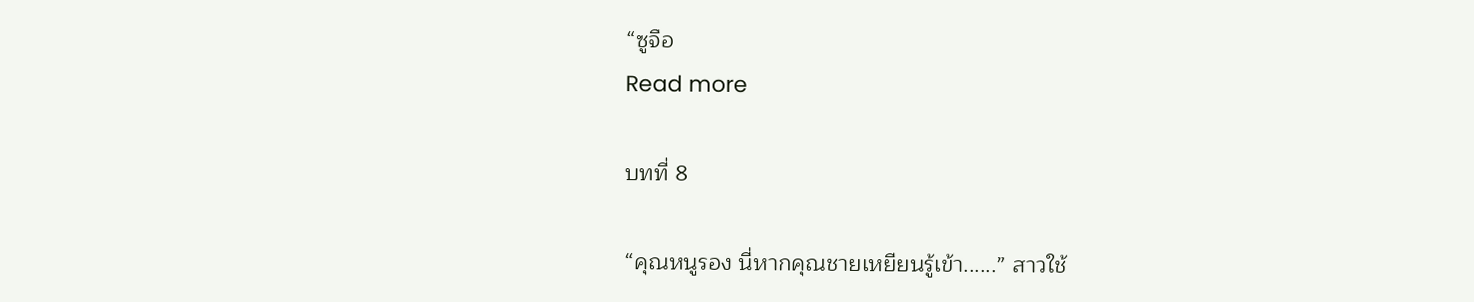“ซูจือ
Read more

บทที่ 8

“คุณหนูรอง นี่หากคุณชายเหยียนรู้เข้า......” สาวใช้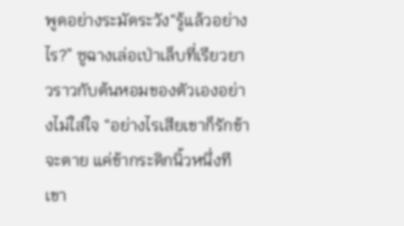พูดอย่างระมัดระวัง“รู้แล้วอย่างไร?” ซูฉางเล่อเป่าเล็บที่เรียวยาวราวกับต้นหอมของตัวเองอย่างไม่ใส่ใจ “อย่างไรเสียเขาก็รักข้าจะตาย แค่ข้ากระดิกนิ้วหนึ่งที เขา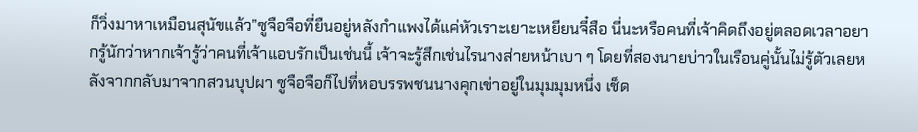ก็วิ่งมาหาเหมือนสุนัขแล้ว”ซูจือจือที่ยืนอยู่หลังกำแพงได้แค่หัวเราะเยาะเหยียนจี๋สือ นี่นะหรือคนที่เจ้าคิดถึงอยู่ตลอดเวลาอยากรู้นักว่าหากเจ้ารู้ว่าคนที่เจ้าแอบรักเป็นเช่นนี้ เจ้าจะรู้สึกเช่นไรนางส่ายหน้าเบา ๆ โดยที่สองนายบ่าวในเรือนคู่นั้นไม่รู้ตัวเลยหลังจากกลับมาจากสวนบุปผา ซูจือจือก็ไปที่หอบรรพชนนางคุกเข่าอยู่ในมุมมุมหนึ่ง เช็ด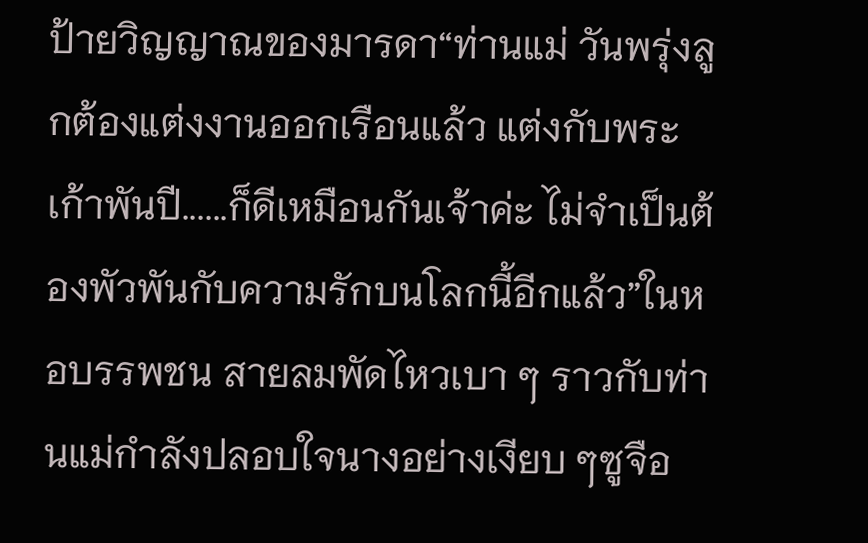ป้ายวิญญาณของมารดา“ท่านแม่ วันพรุ่งลูกต้องแต่งงานออกเรือนแล้ว แต่งกับพระเก้าพันปี......ก็ดีเหมือนกันเจ้าค่ะ ไม่จำเป็นต้องพัวพันกับความรักบนโลกนี้อีกแล้ว”ในหอบรรพชน สายลมพัดไหวเบา ๆ ราวกับท่านแม่กำลังปลอบใจนางอย่างเงียบ ๆซูจือ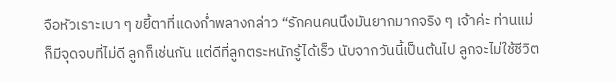จือหัวเราะเบา ๆ ขยี้ตาที่แดงก่ำพลางกล่าว “รักคนคนนึงมันยากมากจริง ๆ เจ้าค่ะ ท่านแม่ก็มีจุดจบที่ไม่ดี ลูกก็เช่นกัน แต่ดีที่ลูกตระหนักรู้ได้เร็ว นับจากวันนี้เป็นต้นไป ลูกจะไม่ใช้ชีวิต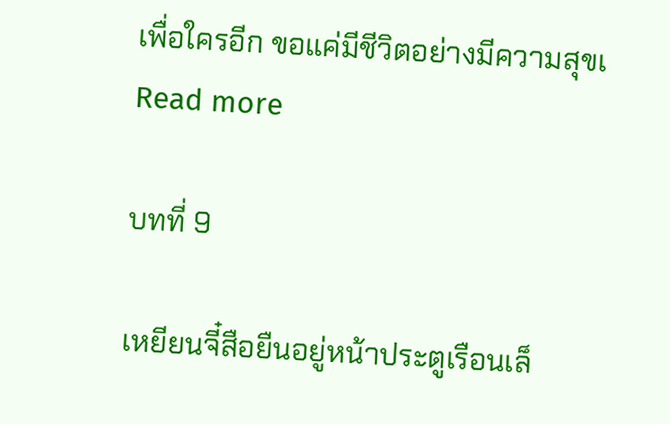เพื่อใครอีก ขอแค่มีชีวิตอย่างมีความสุขเ
Read more

บทที่ 9

เหยียนจี๋สือยืนอยู่หน้าประตูเรือนเล็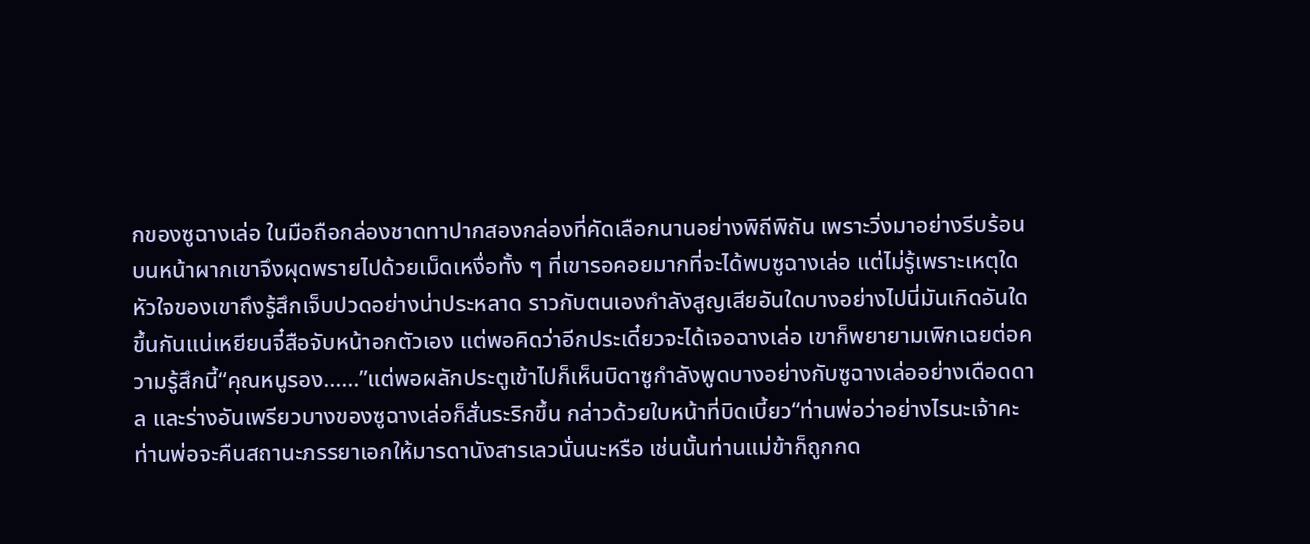กของซูฉางเล่อ ในมือถือกล่องชาดทาปากสองกล่องที่คัดเลือกนานอย่างพิถีพิถัน เพราะวิ่งมาอย่างรีบร้อน บนหน้าผากเขาจึงผุดพรายไปด้วยเม็ดเหงื่อทั้ง ๆ ที่เขารอคอยมากที่จะได้พบซูฉางเล่อ แต่ไม่รู้เพราะเหตุใดหัวใจของเขาถึงรู้สึกเจ็บปวดอย่างน่าประหลาด ราวกับตนเองกำลังสูญเสียอันใดบางอย่างไปนี่มันเกิดอันใดขึ้นกันแน่เหยียนจี๋สือจับหน้าอกตัวเอง แต่พอคิดว่าอีกประเดี๋ยวจะได้เจอฉางเล่อ เขาก็พยายามเพิกเฉยต่อความรู้สึกนี้“คุณหนูรอง......”แต่พอผลักประตูเข้าไปก็เห็นบิดาซูกำลังพูดบางอย่างกับซูฉางเล่ออย่างเดือดดาล และร่างอันเพรียวบางของซูฉางเล่อก็สั่นระริกขึ้น กล่าวด้วยใบหน้าที่บิดเบี้ยว“ท่านพ่อว่าอย่างไรนะเจ้าคะ ท่านพ่อจะคืนสถานะภรรยาเอกให้มารดานังสารเลวนั่นนะหรือ เช่นนั้นท่านแม่ข้าก็ถูกกด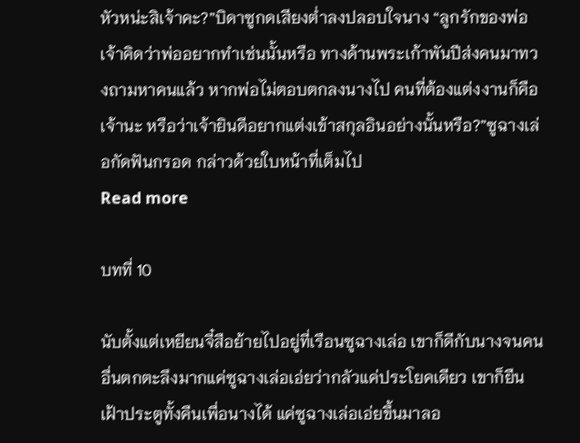หัวหน่ะสิเจ้าคะ?”บิดาซูกดเสียงต่ำลงปลอบใจนาง “ลูกรักของพ่อ เจ้าคิดว่าพ่ออยากทำเช่นนั้นหรือ ทางด้านพระเก้าพันปีส่งคนมาทวงถามหาคนแล้ว หากพ่อไม่ตอบตกลงนางไป คนที่ต้องแต่งงานก็คือเจ้านะ หรือว่าเจ้ายินดีอยากแต่งเข้าสกุลอินอย่างนั้นหรือ?”ซูฉางเล่อกัดฟันกรอด กล่าวด้วยใบหน้าที่เต็มไป
Read more

บทที่ 10

นับตั้งแต่เหยียนจี๋สือย้ายไปอยู่ที่เรือนซูฉางเล่อ เขาก็ดีกับนางจนคนอื่นตกตะลึงมากแค่ซูฉางเล่อเอ่ยว่ากลัวแค่ประโยคเดียว เขาก็ยืนเฝ้าประตูทั้งคืนเพื่อนางได้ แค่ซูฉางเล่อเอ่ยขึ้นมาลอ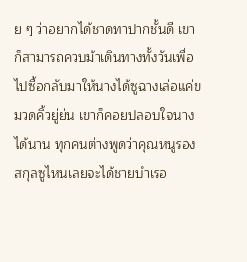ย ๆ ว่าอยากได้ชาดทาปากชั้นดี เขาก็สามารถควบม้าเดินทางทั้งวันเพื่อไปซื้อกลับมาให้นางได้ซูฉางเล่อแค่ขมวดคิ้วยู่ย่น เขาก็คอยปลอบใจนางได้นาน ทุกคนต่างพูดว่าคุณหนูรองสกุลซูไหนเลยจะได้ชายบำเรอ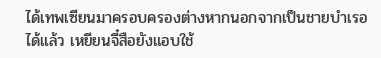ได้เทพเซียนมาครอบครองต่างหากนอกจากเป็นชายบำเรอได้แล้ว เหยียนจี๋สือยังแอบใช้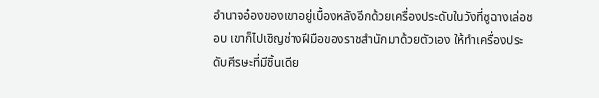อำนาจอ๋องของเขาอยู่เบื้องหลังอีกด้วยเครื่องประดับในวังที่ซูฉางเล่อชอบ เขาก็ไปเชิญช่างฝีมือของราชสำนักมาด้วยตัวเอง ให้ทำเครื่องประดับศีรษะที่มีชิ้นเดีย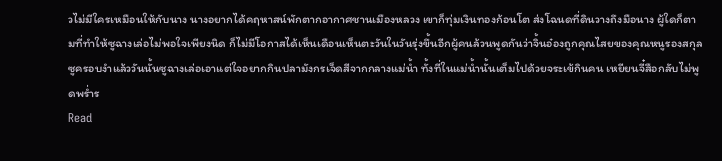วไม่มีใครเหมือนให้กับนาง นางอยากได้คฤหาสน์พักตากอากาศชานเมืองหลวง เขาก็ทุ่มเงินทองก้อนโต ส่งโฉนดที่ดินวางถึงมือนาง ผู้ใดก็ตามที่ทำให้ซูฉางเล่อไม่พอใจเพียงนิด ก็ไม่มีโอกาสได้เห็นเดือนเห็นตะวันในวันรุ่งขึ้นอีกผู้คนล้วนพูดกันว่าจิ้นอ๋องถูกคุณไสยของคุณหนูรองสกุลซูครอบงำแล้ววันนั้นซูฉางเล่อเอาแต่ใจอยากกินปลามังกรเจ็ดสีจากกลางแม่น้ำ ทั้งที่ในแม่น้ำนั้นเต็มไปด้วยจระเข้กินคน เหยียนจี๋สือกลับไม่พูดพร่ำร
Read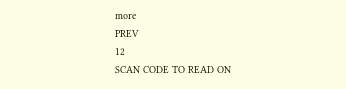more
PREV
12
SCAN CODE TO READ ON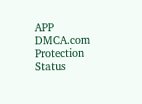APP
DMCA.com Protection Status